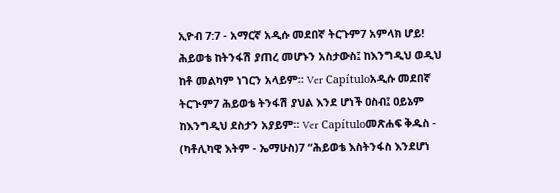ኢዮብ 7:7 - አማርኛ አዲሱ መደበኛ ትርጉም7 አምላክ ሆይ! ሕይወቴ ከትንፋሽ ያጠረ መሆኑን አስታውስ፤ ከእንግዲህ ወዲህ ከቶ መልካም ነገርን አላይም። Ver Capítuloአዲሱ መደበኛ ትርጒም7 ሕይወቴ ትንፋሽ ያህል እንደ ሆነች ዐስብ፤ ዐይኔም ከእንግዲህ ደስታን አያይም። Ver Capítuloመጽሐፍ ቅዱስ - (ካቶሊካዊ እትም - ኤማሁስ)7 “ሕይወቴ እስትንፋስ እንደሆነ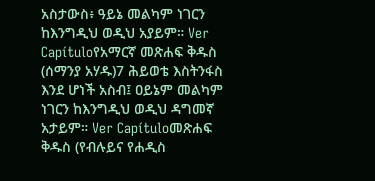አስታውስ፥ ዓይኔ መልካም ነገርን ከእንግዲህ ወዲህ አያይም። Ver Capítuloየአማርኛ መጽሐፍ ቅዱስ (ሰማንያ አሃዱ)7 ሕይወቴ እስትንፋስ እንደ ሆነች አስብ፤ ዐይኔም መልካም ነገርን ከእንግዲህ ወዲህ ዳግመኛ አታይም። Ver Capítuloመጽሐፍ ቅዱስ (የብሉይና የሐዲስ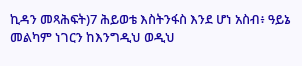ኪዳን መጻሕፍት)7 ሕይወቴ እስትንፋስ እንደ ሆነ አስብ፥ ዓይኔ መልካም ነገርን ከእንግዲህ ወዲህ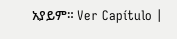አያይም። Ver Capítulo |